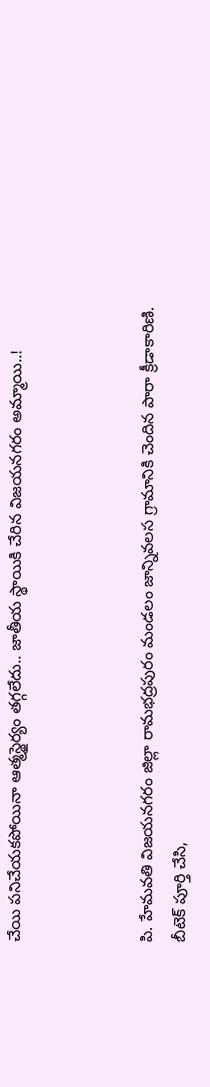చేయి పనిచేయకపోయినా ఆత్మస్థైర్యం తగ్గలేదు.. జాతీయ స్థాయికి చేరిన విజయనగరం అమ్మాయి..!



పి. హేమవతి విజయనగరం జిల్లా రామభద్రపురం మండలం జాన్నివలస గ్రామానికి చెందిన పారా క్రీడాకారిణి. బీటెక్ పూర్తి చేసి,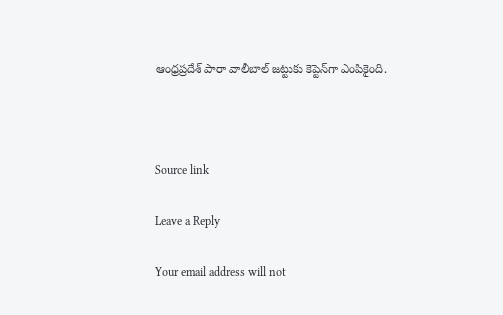ఆంధ్రప్రదేశ్ పారా వాలీబాల్ జట్టుకు కెప్టెన్‌గా ఎంపికైంది.



Source link

Leave a Reply

Your email address will not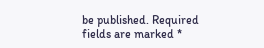be published. Required fields are marked *